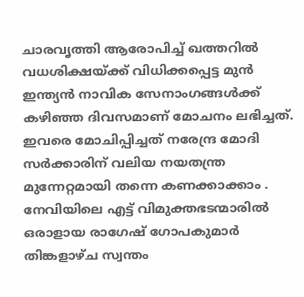ചാരവൃത്തി ആരോപിച്ച് ഖത്തറിൽ വധശിക്ഷയ്ക്ക് വിധിക്കപ്പെട്ട മുൻ ഇന്ത്യൻ നാവിക സേനാംഗങ്ങൾക്ക് കഴിഞ്ഞ ദിവസമാണ് മോചനം ലഭിച്ചത്. ഇവരെ മോചിപ്പിച്ചത് നരേന്ദ്ര മോദി സർക്കാരിന് വലിയ നയതന്ത്ര മുന്നേറ്റമായി തന്നെ കണക്കാക്കാം . നേവിയിലെ എട്ട് വിമുക്തഭടന്മാരിൽ ഒരാളായ രാഗേഷ് ഗോപകുമാർ തിങ്കളാഴ്ച സ്വന്തം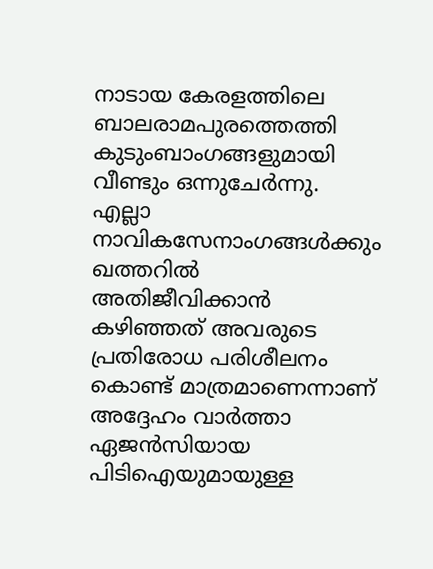നാടായ കേരളത്തിലെ ബാലരാമപുരത്തെത്തി കുടുംബാംഗങ്ങളുമായി വീണ്ടും ഒന്നുചേർന്നു.
എല്ലാ നാവികസേനാംഗങ്ങൾക്കും ഖത്തറിൽ അതിജീവിക്കാൻ കഴിഞ്ഞത് അവരുടെ പ്രതിരോധ പരിശീലനം കൊണ്ട് മാത്രമാണെന്നാണ് അദ്ദേഹം വാർത്താ ഏജൻസിയായ പിടിഐയുമായുള്ള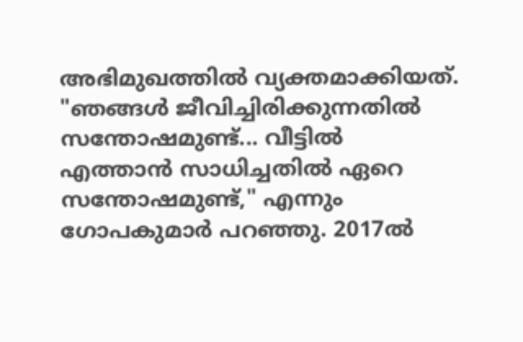അഭിമുഖത്തിൽ വ്യക്തമാക്കിയത്.
"ഞങ്ങൾ ജീവിച്ചിരിക്കുന്നതിൽ സന്തോഷമുണ്ട്... വീട്ടിൽ എത്താൻ സാധിച്ചതിൽ ഏറെ സന്തോഷമുണ്ട്," എന്നും ഗോപകുമാർ പറഞ്ഞു. 2017ൽ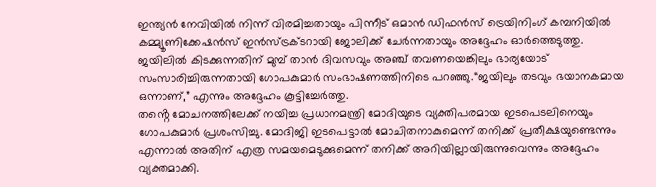ഇന്ത്യൻ നേവിയിൽ നിന്ന് വിരമിച്ചതായും പിന്നീട് ഒമാൻ ഡിഫൻസ് ട്രെയിനിംഗ് കമ്പനിയിൽ കമ്മ്യൂണിക്കേഷൻസ് ഇൻസ്ട്രക്ടറായി ജോലിക്ക് ചേർന്നതായും അദ്ദേഹം ഓർത്തെടുത്തു.
ജയിലിൽ കിടക്കുന്നതിന് മുമ്പ് താൻ ദിവസവും അഞ്ച് തവണയെങ്കിലും ഭാര്യയോട് സംസാരിച്ചിരുന്നതായി ഗോപകുമാർ സംഭാഷണത്തിനിടെ പറഞ്ഞു.“ജയിലും തടവും ഭയാനകമായ ഒന്നാണ്,” എന്നും അദ്ദേഹം കൂട്ടിച്ചേർത്തു.
തൻ്റെ മോചനത്തിലേക്ക് നയിച്ച പ്രധാനമന്ത്രി മോദിയുടെ വ്യക്തിപരമായ ഇടപെടലിനെയും ഗോപകുമാർ പ്രശംസിച്ചു. മോദിജി ഇടപെട്ടാൽ മോചിതനാകുമെന്ന് തനിക്ക് പ്രതീക്ഷയുണ്ടെന്നും എന്നാൽ അതിന് എത്ര സമയമെടുക്കുമെന്ന് തനിക്ക് അറിയില്ലായിരുന്നുവെന്നും അദ്ദേഹം വ്യക്തമാക്കി.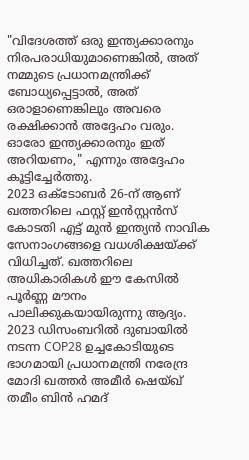"വിദേശത്ത് ഒരു ഇന്ത്യക്കാരനും നിരപരാധിയുമാണെങ്കിൽ, അത് നമ്മുടെ പ്രധാനമന്ത്രിക്ക് ബോധ്യപ്പെട്ടാൽ, അത് ഒരാളാണെങ്കിലും അവരെ രക്ഷിക്കാൻ അദ്ദേഹം വരും. ഓരോ ഇന്ത്യക്കാരനും ഇത് അറിയണം," എന്നും അദ്ദേഹം കൂട്ടിച്ചേർത്തു.
2023 ഒക്ടോബർ 26-ന് ആണ് ഖത്തറിലെ ഫസ്റ്റ് ഇൻസ്റ്റൻസ് കോടതി എട്ട് മുൻ ഇന്ത്യൻ നാവിക സേനാംഗങ്ങളെ വധശിക്ഷയ്ക്ക് വിധിച്ചത്. ഖത്തറിലെ അധികാരികൾ ഈ കേസിൽ പൂർണ്ണ മൗനം പാലിക്കുകയായിരുന്നു ആദ്യം.
2023 ഡിസംബറിൽ ദുബായിൽ നടന്ന COP28 ഉച്ചകോടിയുടെ ഭാഗമായി പ്രധാനമന്ത്രി നരേന്ദ്ര മോദി ഖത്തർ അമീർ ഷെയ്ഖ് തമീം ബിൻ ഹമദ്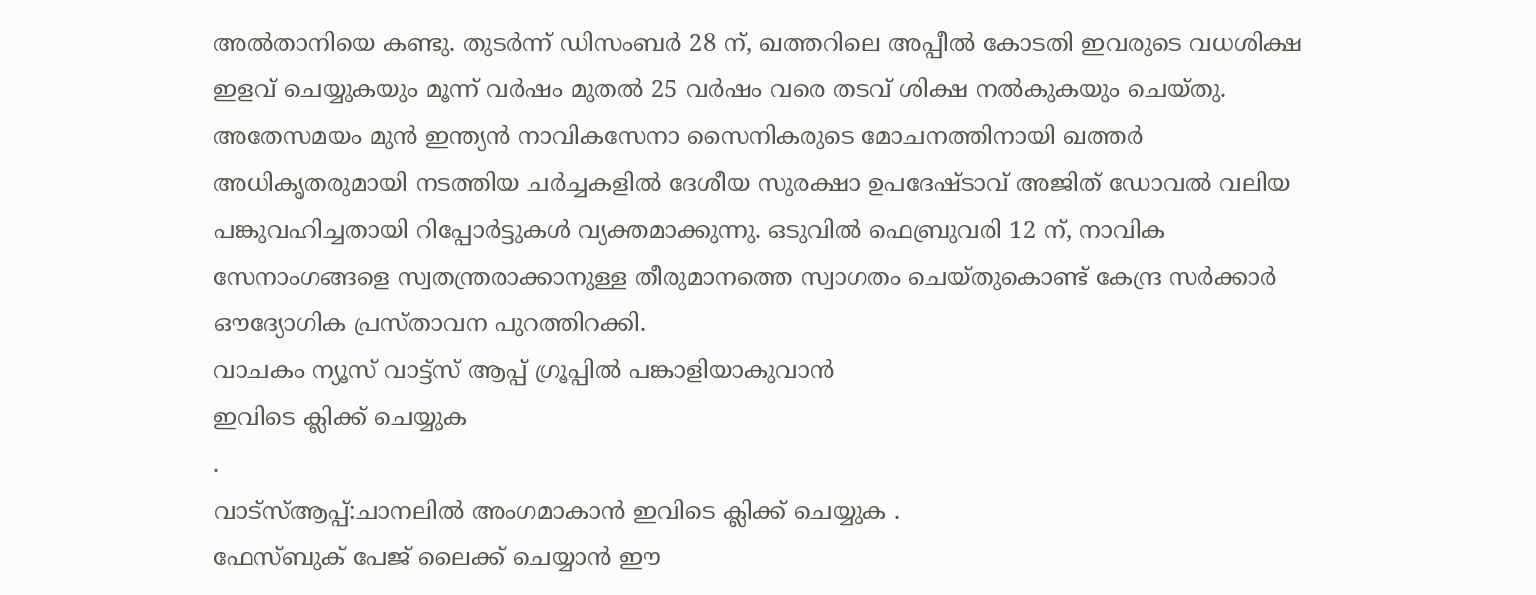അൽതാനിയെ കണ്ടു. തുടർന്ന് ഡിസംബർ 28 ന്, ഖത്തറിലെ അപ്പീൽ കോടതി ഇവരുടെ വധശിക്ഷ ഇളവ് ചെയ്യുകയും മൂന്ന് വർഷം മുതൽ 25 വർഷം വരെ തടവ് ശിക്ഷ നൽകുകയും ചെയ്തു.
അതേസമയം മുൻ ഇന്ത്യൻ നാവികസേനാ സൈനികരുടെ മോചനത്തിനായി ഖത്തർ അധികൃതരുമായി നടത്തിയ ചർച്ചകളിൽ ദേശീയ സുരക്ഷാ ഉപദേഷ്ടാവ് അജിത് ഡോവൽ വലിയ പങ്കുവഹിച്ചതായി റിപ്പോർട്ടുകൾ വ്യക്തമാക്കുന്നു. ഒടുവിൽ ഫെബ്രുവരി 12 ന്, നാവിക സേനാംഗങ്ങളെ സ്വതന്ത്രരാക്കാനുള്ള തീരുമാനത്തെ സ്വാഗതം ചെയ്തുകൊണ്ട് കേന്ദ്ര സർക്കാർ ഔദ്യോഗിക പ്രസ്താവന പുറത്തിറക്കി.
വാചകം ന്യൂസ് വാട്ട്സ് ആപ്പ് ഗ്രൂപ്പിൽ പങ്കാളിയാകുവാൻ
ഇവിടെ ക്ലിക്ക് ചെയ്യുക
.
വാട്സ്ആപ്പ്:ചാനലിൽ അംഗമാകാൻ ഇവിടെ ക്ലിക്ക് ചെയ്യുക .
ഫേസ്ബുക് പേജ് ലൈക്ക് ചെയ്യാൻ ഈ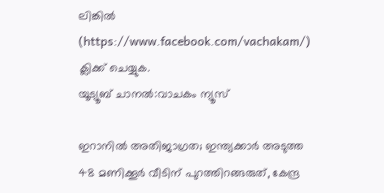ലിങ്കിൽ (https://www.facebook.com/vachakam/) ക്ലിക്ക് ചെയ്യുക.
യൂട്യൂബ് ചാനൽ:വാചകം ന്യൂസ്

ഇറാനിൽ അതിജാഗ്രത; ഇന്ത്യക്കാർ അടുത്ത 48 മണിക്കൂർ വീടിന് പുറത്തിറങ്ങരുത്, കേന്ദ്ര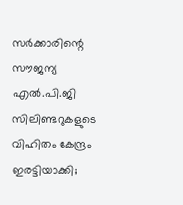സർക്കാരിന്റെ
സൗജന്യ എൽ.പി.ജി സിലിണ്ടറുകളുടെ വിഹിതം കേന്ദ്രം ഇരട്ടിയാക്കി;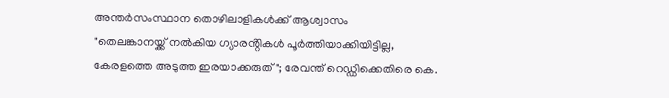അന്തർസംസ്ഥാന തൊഴിലാളികൾക്ക് ആശ്വാസം
"തെലങ്കാനയ്ക്ക് നൽകിയ ഗ്യാരൻ്റികൾ പൂർത്തിയാക്കിയിട്ടില്ല, കേരളത്തെ അടുത്ത ഇരയാക്കരുത്"; രേവന്ത് റെഡ്ഡിക്കെതിരെ കെ.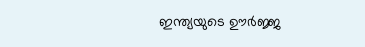ഇന്ത്യയുടെ ഊർജ്ജ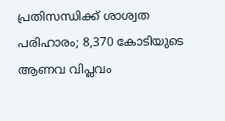പ്രതിസന്ധിക്ക് ശാശ്വത പരിഹാരം; 8,370 കോടിയുടെ ആണവ വിപ്ലവം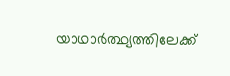യാഥാർത്ഥ്യത്തിലേക്ക്